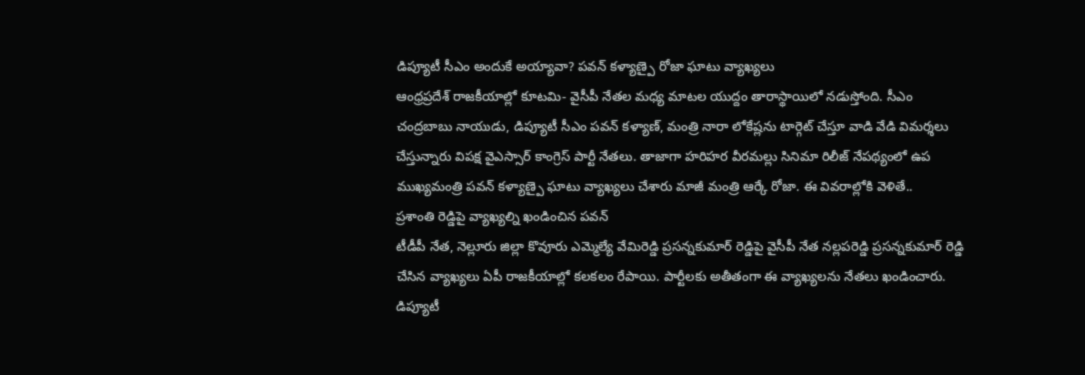డిప్యూటీ సీఎం అందుకే అయ్యావా? పవన్ కళ్యాణ్పై రోజా ఘాటు వ్యాఖ్యలు
ఆంధ్రప్రదేశ్ రాజకీయాల్లో కూటమి- వైసీపీ నేతల మధ్య మాటల యుద్దం తారాస్థాయిలో నడుస్తోంది. సీఎం చంద్రబాబు నాయుడు, డిప్యూటీ సీఎం పవన్ కళ్యాణ్, మంత్రి నారా లోకేష్లను టార్గెట్ చేస్తూ వాడి వేడి విమర్శలు చేస్తున్నారు విపక్ష వైఎస్సార్ కాంగ్రెస్ పార్టీ నేతలు. తాజాగా హరిహర వీరమల్లు సినిమా రిలీజ్ నేపథ్యంలో ఉప ముఖ్యమంత్రి పవన్ కళ్యాణ్పై ఘాటు వ్యాఖ్యలు చేశారు మాజీ మంత్రి ఆర్కే రోజా. ఈ వివరాల్లోకి వెళితే..
ప్రశాంతి రెడ్డిపై వ్యాఖ్యల్ని ఖండించిన పవన్
టీడీపీ నేత, నెల్లూరు జిల్లా కొవూరు ఎమ్మెల్యే వేమిరెడ్డి ప్రసన్నకుమార్ రెడ్డిపై వైసీపీ నేత నల్లపరెడ్డి ప్రసన్నకుమార్ రెడ్డి చేసిన వ్యాఖ్యలు ఏపీ రాజకీయాల్లో కలకలం రేపాయి. పార్టీలకు అతీతంగా ఈ వ్యాఖ్యలను నేతలు ఖండించారు. డిప్యూటీ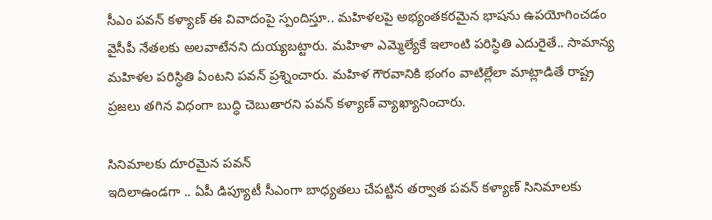సీఎం పవన్ కళ్యాణ్ ఈ వివాదంపై స్పందిస్తూ.. మహిళలపై అభ్యంతకరమైన భాషను ఉపయోగించడం వైసీపీ నేతలకు అలవాటేనని దుయ్యబట్టారు. మహిళా ఎమ్మెల్యేకే ఇలాంటి పరిస్ధితి ఎదురైతే.. సామాన్య మహిళల పరిస్ధితి ఏంటని పవన్ ప్రశ్నించారు. మహిళ గౌరవానికి భంగం వాటిల్లేలా మాట్లాడితే రాష్ట్ర ప్రజలు తగిన విధంగా బుద్ధి చెబుతారని పవన్ కళ్యాణ్ వ్యాఖ్యానించారు.

సినిమాలకు దూరమైన పవన్
ఇదిలాఉండగా .. ఏపీ డిప్యూటీ సీఎంగా బాధ్యతలు చేపట్టిన తర్వాత పవన్ కళ్యాణ్ సినిమాలకు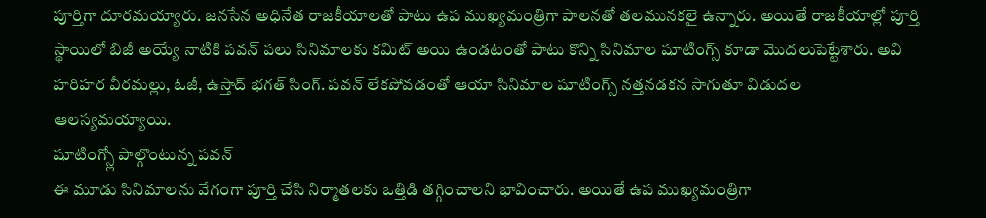పూర్తిగా దూరమయ్యారు. జనసేన అధినేత రాజకీయాలతో పాటు ఉప ముఖ్యమంత్రిగా పాలనతో తలమునకలై ఉన్నారు. అయితే రాజకీయాల్లో పూర్తి స్థాయిలో బిజీ అయ్యే నాటికి పవన్ పలు సినిమాలకు కమిట్ అయి ఉండటంతో పాటు కొన్ని సినిమాల షూటింగ్స్ కూడా మొదలుపెట్టేశారు. అవి హరిహర వీరమల్లు, ఓజీ, ఉస్తాద్ భగత్ సింగ్. పవన్ లేకపోవడంతో ఆయా సినిమాల షూటింగ్స్ నత్తనడకన సాగుతూ విడుదల ఆలస్యమయ్యాయి.
షూటింగ్స్లో పాల్గొంటున్న పవన్
ఈ మూడు సినిమాలను వేగంగా పూర్తి చేసి నిర్మాతలకు ఒత్తిడి తగ్గించాలని భావించారు. అయితే ఉప ముఖ్యమంత్రిగా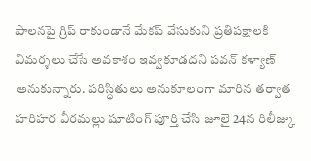పాలనపై గ్రిప్ రాకుండానే మేకప్ వేసుకుని ప్రతిపక్షాలకి విమర్శలు చేసే అవకాశం ఇవ్వకూడదని పవన్ కళ్యాణ్ అనుకున్నారు. పరిస్ధితులు అనుకూలంగా మారిన తర్వాత హరిహర వీరమల్లు షూటింగ్ పూర్తి చేసి జూలై 24న రిలీజ్కు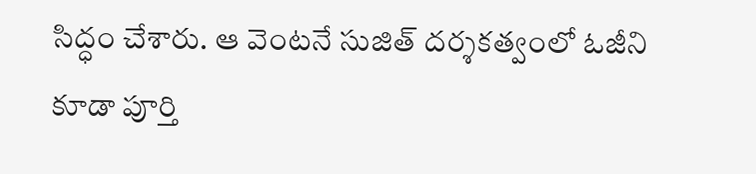సిద్ధం చేశారు. ఆ వెంటనే సుజిత్ దర్శకత్వంలో ఓజీని కూడా పూర్తి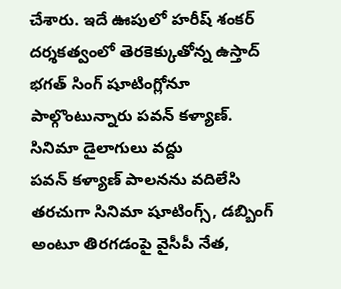చేశారు. ఇదే ఊపులో హరీష్ శంకర్ దర్శకత్వంలో తెరకెక్కుతోన్న ఉస్తాద్ భగత్ సింగ్ షూటింగ్లోనూ పాల్గొంటున్నారు పవన్ కళ్యాణ్.
సినిమా డైలాగులు వద్దు
పవన్ కళ్యాణ్ పాలనను వదిలేసి తరచుగా సినిమా షూటింగ్స్, డబ్బింగ్ అంటూ తిరగడంపై వైసీపీ నేత,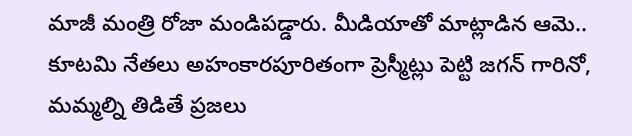మాజీ మంత్రి రోజా మండిపడ్డారు. మీడియాతో మాట్లాడిన ఆమె.. కూటమి నేతలు అహంకారపూరితంగా ప్రెస్మీట్లు పెట్టి జగన్ గారినో, మమ్మల్ని తిడితే ప్రజలు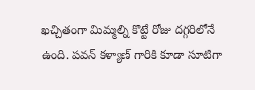ఖచ్చితంగా మిమ్మల్ని కొట్టే రోజు దగ్గరిలోనే ఉంది. పవన్ కళ్యాణ్ గారికి కూడా సూటిగా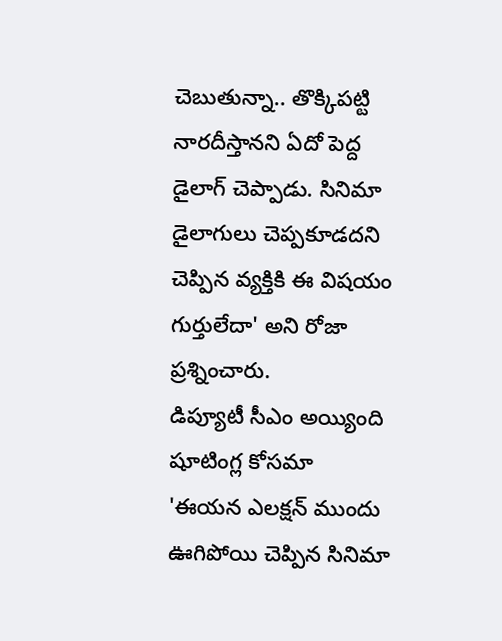చెబుతున్నా.. తొక్కిపట్టి నారదీస్తానని ఏదో పెద్ద డైలాగ్ చెప్పాడు. సినిమా డైలాగులు చెప్పకూడదని చెప్పిన వ్యక్తికి ఈ విషయం గుర్తులేదా' అని రోజా ప్రశ్నించారు.
డిప్యూటీ సీఎం అయ్యింది షూటింగ్ల కోసమా
'ఈయన ఎలక్షన్ ముందు ఊగిపోయి చెప్పిన సినిమా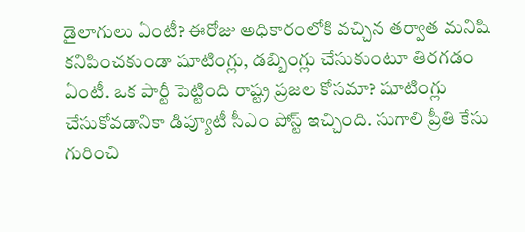డైలాగులు ఏంటీ? ఈరోజు అధికారంలోకి వచ్చిన తర్వాత మనిషి కనిపించకుండా షూటింగ్లు, డబ్బింగ్లు చేసుకుంటూ తిరగడం ఏంటీ. ఒక పార్టీ పెట్టింది రాష్ట్ర ప్రజల కోసమా? షూటింగ్లు చేసుకోవడానికా డిప్యూటీ సీఎం పోస్ట్ ఇచ్చింది. సుగాలి ప్రీతి కేసు గురించి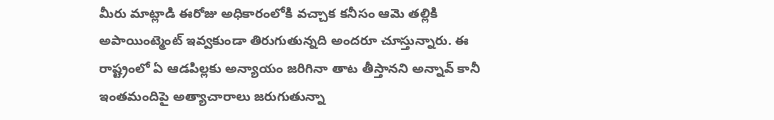మీరు మాట్లాడి ఈరోజు అధికారంలోకి వచ్చాక కనీసం ఆమె తల్లికి అపాయింట్మెంట్ ఇవ్వకుండా తిరుగుతున్నది అందరూ చూస్తున్నారు. ఈ రాష్ట్రంలో ఏ ఆడపిల్లకు అన్యాయం జరిగినా తాట తీస్తానని అన్నావ్ కానీ ఇంతమందిపై అత్యాచారాలు జరుగుతున్నా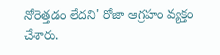నోరెత్తడం లేదని' రోజా ఆగ్రహం వ్యక్తం చేశారు.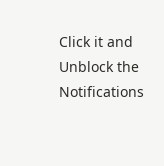Click it and Unblock the Notifications